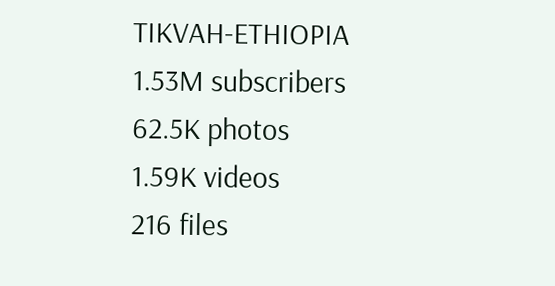TIKVAH-ETHIOPIA
1.53M subscribers
62.5K photos
1.59K videos
216 files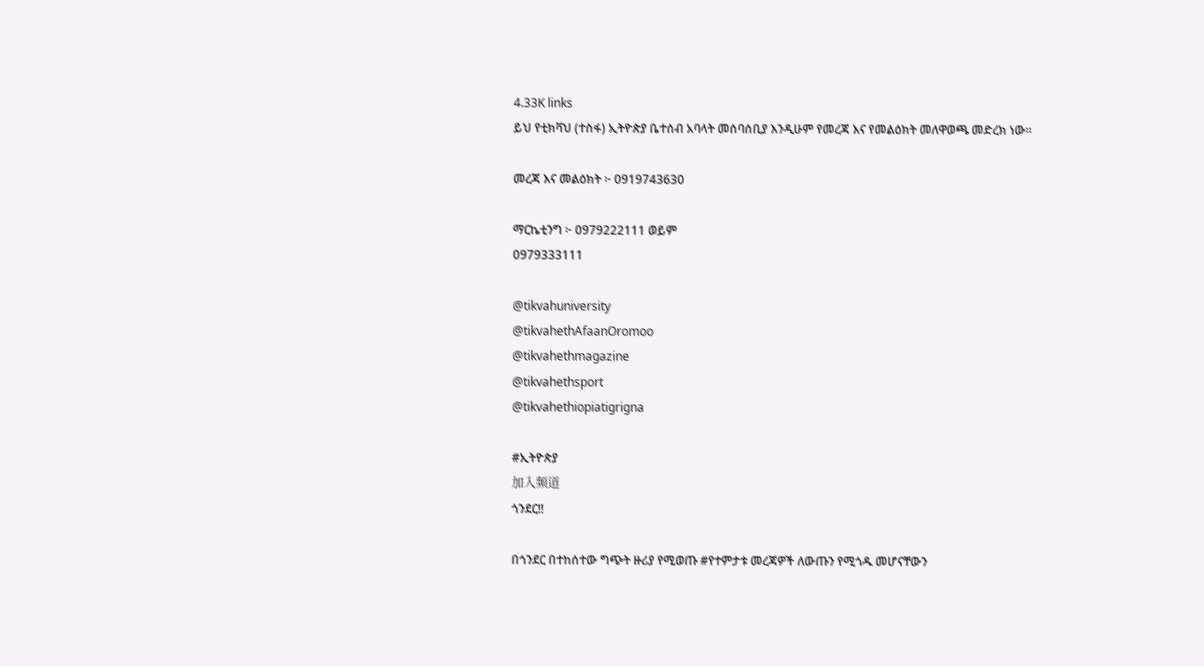4.33K links
ይህ የቲክቫህ (ተስፋ) ኢትዮጵያ ቤተሰብ አባላት መሰባሰቢያ እንዲሁም የመረጃ እና የመልዕክት መለዋወጫ መድረክ ነው።

መረጃ እና መልዕክት ፦ 0919743630

ማርኬቲንግ ፦ 0979222111 ወይም
0979333111

@tikvahuniversity
@tikvahethAfaanOromoo
@tikvahethmagazine
@tikvahethsport
@tikvahethiopiatigrigna

#ኢትዮጵያ
加入频道
ጎንደር‼

በጎንደር በተከሰተው ግጭት ዙሪያ የሚወጡ #የተምታቱ መረጃዎች ለውጡን የሚጎዱ መሆናቸውን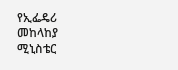የኢፌዴሪ መከላከያ ሚኒስቴር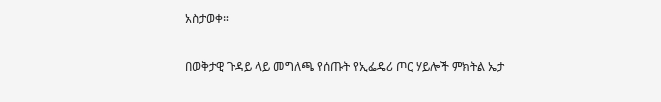አስታወቀ።

በወቅታዊ ጉዳይ ላይ መግለጫ የሰጡት የኢፌዴሪ ጦር ሃይሎች ምክትል ኤታ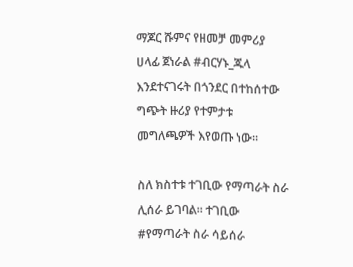ማጆር ሹምና የዘመቻ መምሪያ ሀላፊ ጀነራል #ብርሃኑ_ጁላ እንደተናገሩት በጎንደር በተከሰተው ግጭት ዙሪያ የተምታቱ መግለጫዎች እየወጡ ነው፡፡

ስለ ክስተቱ ተገቢው የማጣራት ስራ ሊሰራ ይገባል፡፡ ተገቢው #የማጣራት ስራ ሳይሰራ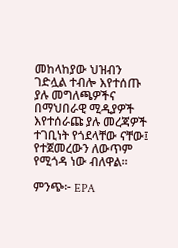መከላከያው ህዝብን ገድሏል ተብሎ እየተሰጡ ያሉ መግለጫዎችና በማህበራዊ ሚዲያዎች እየተሰራጩ ያሉ መረጃዎች ተገቢነት የጎደላቸው ናቸው፤ የተጀመረውን ለውጥም የሚጎዳ ነው ብለዋል፡፡

ምንጭ፦ EPA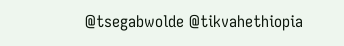@tsegabwolde @tikvahethiopia